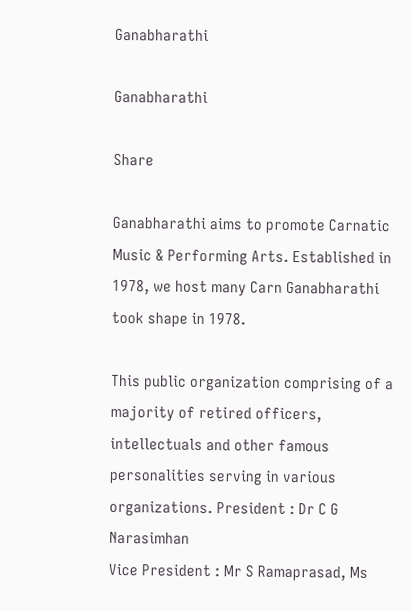Ganabharathi

Ganabharathi

Share

Ganabharathi aims to promote Carnatic Music & Performing Arts. Established in 1978, we host many Carn Ganabharathi took shape in 1978.

This public organization comprising of a majority of retired officers, intellectuals and other famous personalities serving in various organizations. President : Dr C G Narasimhan
Vice President : Mr S Ramaprasad, Ms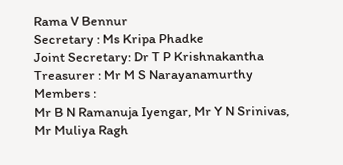Rama V Bennur
Secretary : Ms Kripa Phadke
Joint Secretary: Dr T P Krishnakantha
Treasurer : Mr M S Narayanamurthy
Members :
Mr B N Ramanuja Iyengar, Mr Y N Srinivas, Mr Muliya Ragh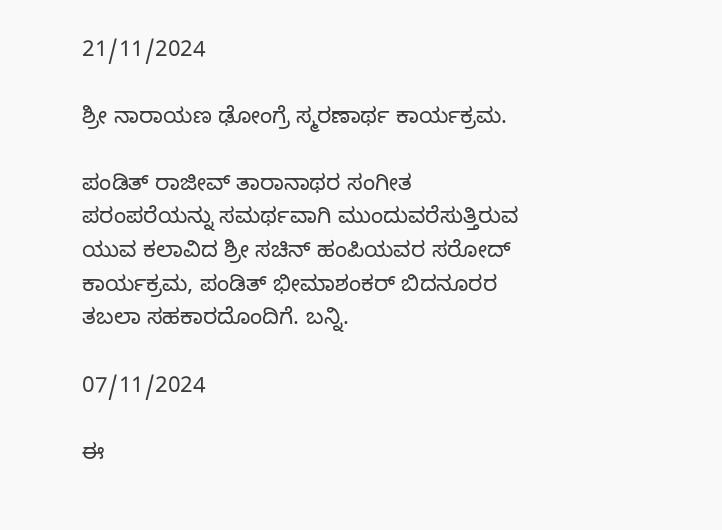21/11/2024

ಶ್ರೀ ನಾರಾಯಣ ಢೋಂಗ್ರೆ ಸ್ಮರಣಾರ್ಥ ಕಾರ್ಯಕ್ರಮ.

ಪಂಡಿತ್ ರಾಜೀವ್ ತಾರಾನಾಥರ ಸಂಗೀತ ಪರಂಪರೆಯನ್ನು ಸಮರ್ಥವಾಗಿ ಮುಂದುವರೆಸುತ್ತಿರುವ ಯುವ ಕಲಾವಿದ ಶ್ರೀ ಸಚಿನ್ ಹಂಪಿಯವರ ಸರೋದ್ ಕಾರ್ಯಕ್ರಮ, ಪಂಡಿತ್ ಭೀಮಾಶಂಕರ್ ಬಿದನೂರರ ತಬಲಾ ಸಹಕಾರದೊಂದಿಗೆ. ಬನ್ನಿ.

07/11/2024

ಈ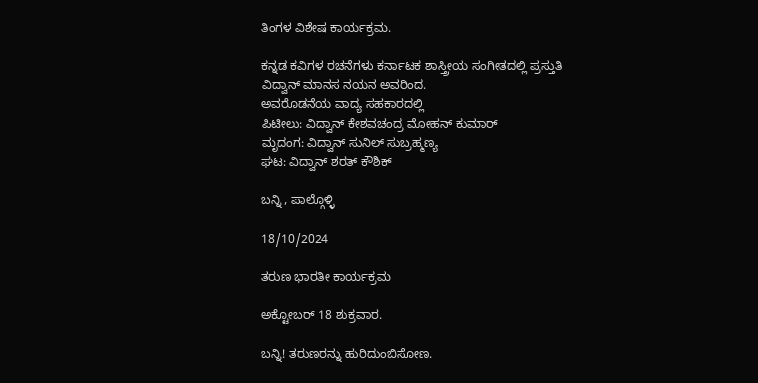ತಿಂಗಳ ವಿಶೇಷ ಕಾರ್ಯಕ್ರಮ.

ಕನ್ನಡ ಕವಿಗಳ ರಚನೆಗಳು ಕರ್ನಾಟಕ ಶಾಸ್ತ್ರೀಯ ಸಂಗೀತದಲ್ಲಿ ಪ್ರಸ್ತುತಿ
ವಿದ್ವಾನ್‌ ಮಾನಸ ನಯನ ಅವರಿಂದ.
ಅವರೊಡನೆಯ ವಾದ್ಯ ಸಹಕಾರದಲ್ಲಿ
ಪಿಟೀಲು: ವಿದ್ವಾನ್ ಕೇಶವಚಂದ್ರ‌ ಮೋಹನ್‌ ಕುಮಾರ್
ಮೃದಂಗ: ವಿದ್ವಾನ್‌ ಸುನಿಲ್‌ ಸುಬ್ರಹ್ಮಣ್ಯ
ಘಟ: ವಿದ್ವಾನ್‌ ಶರತ್‌ ಕೌಶಿಕ್‌

ಬನ್ನಿ , ಪಾಲ್ಗೊಳ್ಳಿ

18/10/2024

ತರುಣ ಭಾರತೀ ಕಾರ್ಯಕ್ರಮ

ಅಕ್ಟೋಬರ್ 18 ಶುಕ್ರವಾರ.

ಬನ್ನಿ! ತರುಣರನ್ನು ಹುರಿದುಂಬಿಸೋಣ.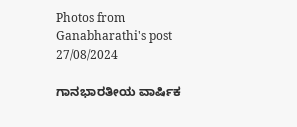Photos from Ganabharathi's post 27/08/2024

ಗಾನಭಾರತೀಯ ವಾರ್ಷಿಕ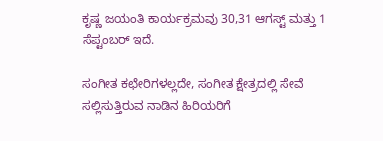ಕೃಷ್ಣ ಜಯಂತಿ ಕಾರ್ಯಕ್ರಮವು 30,31 ಆಗಸ್ಟ್ ಮತ್ತು 1 ಸೆಪ್ಟಂಬರ್ ಇದೆ.

ಸಂಗೀತ ಕಛೇರಿಗಳಲ್ಲದೇ, ಸಂಗೀತ ಕ್ಷೇತ್ರದಲ್ಲಿ ಸೇವೆ ಸಲ್ಲಿಸುತ್ತಿರುವ ನಾಡಿನ ಹಿರಿಯರಿಗೆ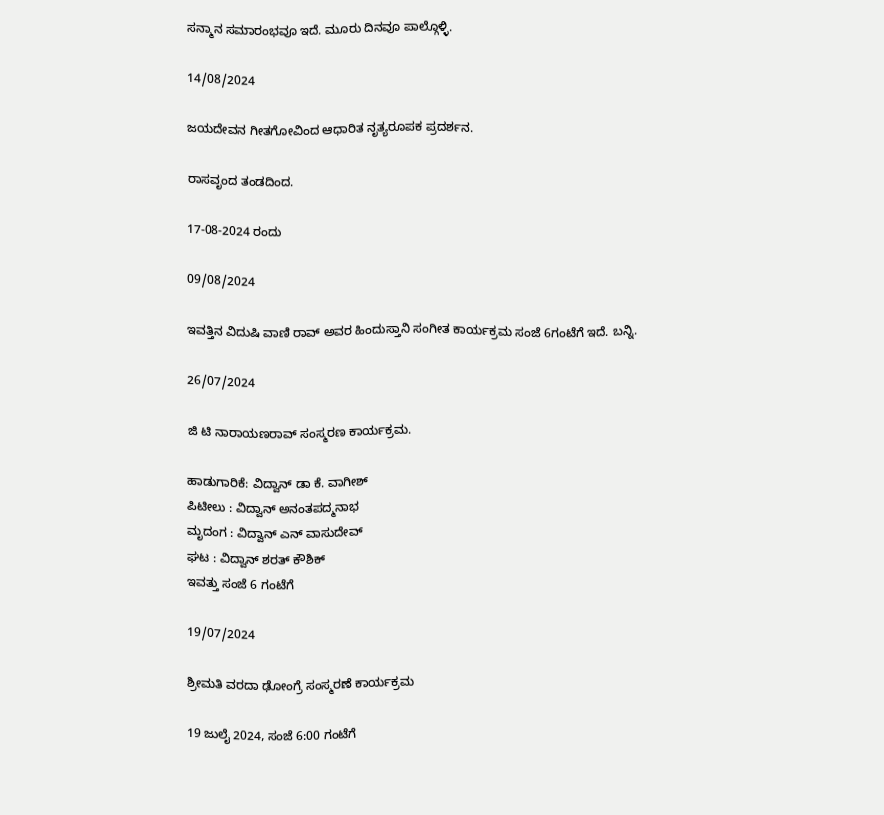ಸನ್ಮಾನ ಸಮಾರಂಭವೂ ಇದೆ. ಮೂರು ದಿನವೂ ಪಾಲ್ಗೊಳ್ಳಿ.

14/08/2024

ಜಯದೇವನ ಗೀತಗೋವಿಂದ ಆಧಾರಿತ ನೃತ್ಯರೂಪಕ ಪ್ರದರ್ಶನ.

ರಾಸವೃಂದ ತಂಡದಿಂದ.

17-08-2024 ರಂದು

09/08/2024

ಇವತ್ತಿನ ವಿದುಷಿ ವಾಣಿ‌ ರಾವ್ ಅವರ ಹಿಂದುಸ್ತಾನಿ ಸಂಗೀತ ಕಾರ್ಯಕ್ರಮ ಸಂಜೆ 6ಗಂಟೆಗೆ ಇದೆ. ಬನ್ನಿ.

26/07/2024

ಜಿ ಟಿ ನಾರಾಯಣರಾವ್ ಸಂಸ್ಮರಣ ಕಾರ್ಯಕ್ರಮ.

ಹಾಡುಗಾರಿಕೆ: ವಿದ್ವಾನ್ ಡಾ ಕೆ. ವಾಗೀಶ್
ಪಿಟೀಲು : ವಿದ್ವಾನ್ ಅನಂತಪದ್ಮನಾಭ
ಮೃದಂಗ : ವಿದ್ವಾನ್ ಎನ್ ವಾಸುದೇವ್
ಘಟ : ವಿದ್ವಾನ್ ಶರತ್ ಕೌಶಿಕ್
ಇವತ್ತು ಸಂಜೆ 6 ಗಂಟೆಗೆ

19/07/2024

ಶ್ರೀಮತಿ ವರದಾ ಢೋಂಗ್ರೆ ಸಂಸ್ಮರಣೆ ಕಾರ್ಯಕ್ರಮ

19 ಜುಲೈ 2024, ಸಂಜೆ 6:00 ಗಂಟೆಗೆ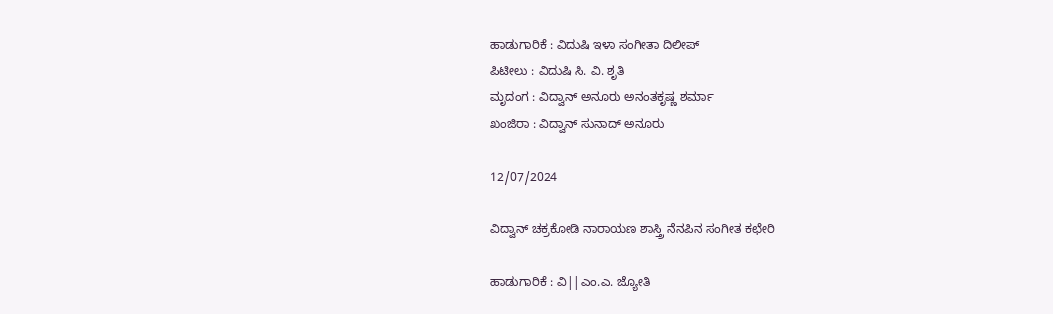ಹಾಡುಗಾರಿಕೆ : ವಿದುಷಿ ಇಳಾ ಸಂಗೀತಾ ದಿಲೀಪ್
ಪಿಟೀಲು : ವಿದುಷಿ ಸಿ. ವಿ. ಶೃತಿ
ಮೃದಂಗ : ವಿದ್ವಾನ್ ಅನೂರು ಅನಂತಕೃಷ್ಣ ಶರ್ಮಾ
ಖಂಜಿರಾ : ವಿದ್ವಾನ್ ಸುನಾದ್ ಅನೂರು

12/07/2024

ವಿದ್ವಾನ್ ಚಕ್ರಕೋಡಿ ನಾರಾಯಣ ಶಾಸ್ತ್ರಿ ನೆನಪಿನ ಸಂಗೀತ ಕಛೇರಿ

ಹಾಡುಗಾರಿಕೆ : ವಿ||ಎಂ.ಎ. ಜ್ಯೋತಿ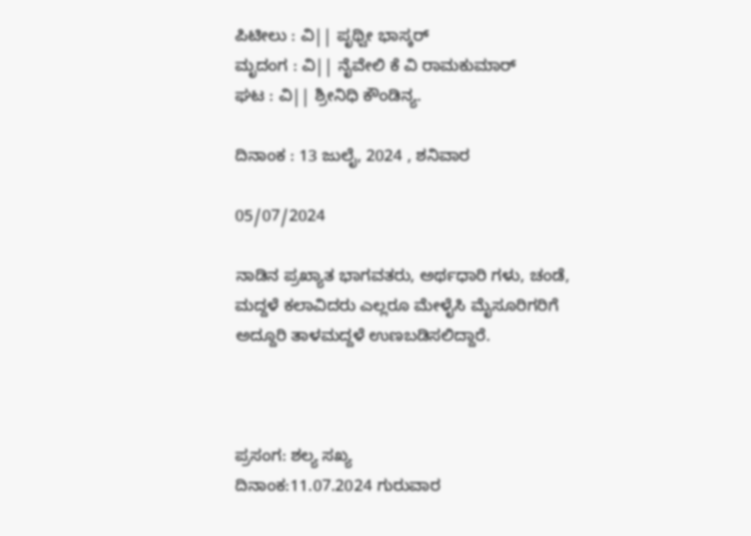ಪಿಟೀಲು : ವಿ|| ಪೃಥ್ವೀ ಭಾಸ್ಕರ್
ಮೃದಂಗ : ವಿ|| ನೈವೇಲಿ ಕೆ ವಿ ರಾಮಕುಮಾರ್
ಘಟ : ವಿ|| ಶ್ರೀನಿಧಿ ಕೌಂಡಿನ್ಯ.

ದಿನಾಂಕ : 13 ಜುಲೈ, 2024 , ಶನಿವಾರ

05/07/2024

ನಾಡಿನ ಪ್ರಖ್ಯಾತ ಭಾಗವತರು, ಅರ್ಥಧಾರಿ ಗಳು, ಚಂಡೆ, ಮದ್ದಳೆ ಕಲಾವಿದರು ಎಲ್ಲರೂ ಮೇಳೈಸಿ ಮೈಸೂರಿಗರಿಗೆ ಅದ್ದೂರಿ ತಾಳಮದ್ದಳೆ ಉಣಬಡಿಸಲಿದ್ದಾರೆ.



ಪ್ರಸಂಗ: ಶಲ್ಯ ಸಖ್ಯ
ದಿನಾಂಕ:11.07.2024 ಗುರುವಾರ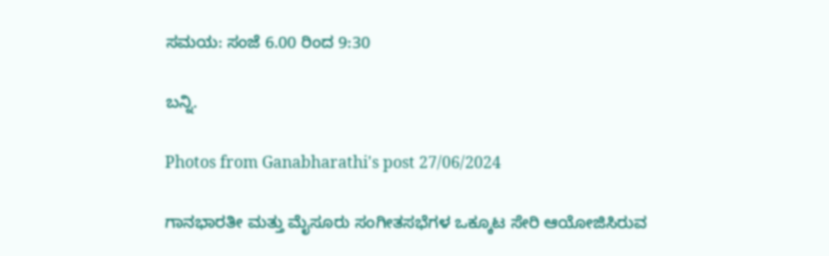ಸಮಯ: ಸಂಜೆ 6.00 ರಿಂದ 9:30

ಬನ್ನಿ.

Photos from Ganabharathi's post 27/06/2024

ಗಾನಭಾರತೀ ಮತ್ತು ಮೈಸೂರು ಸಂಗೀತಸಭೆಗಳ ಒಕ್ಕೂಟ ಸೇರಿ ಆಯೋಜಿಸಿರುವ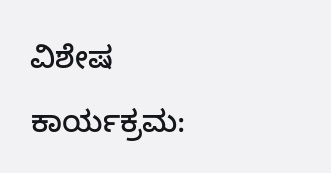ವಿಶೇಷ ಕಾರ್ಯಕ್ರಮ: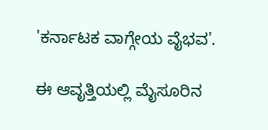'ಕರ್ನಾಟಕ ವಾಗ್ಗೇಯ ವೈಭವ'.

ಈ ಆವೃತ್ತಿಯಲ್ಲಿ ಮೈಸೂರಿನ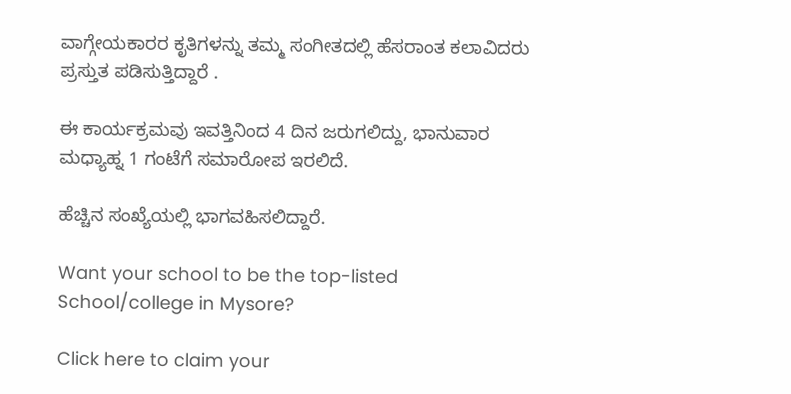ವಾಗ್ಗೇಯಕಾರರ ಕೃತಿಗಳನ್ನು ತಮ್ಮ ಸಂಗೀತದಲ್ಲಿ ಹೆಸರಾಂತ ಕಲಾವಿದರು ಪ್ರಸ್ತುತ ಪಡಿಸುತ್ತಿದ್ದಾರೆ .

ಈ ಕಾರ್ಯಕ್ರಮವು ಇವತ್ತಿನಿಂದ 4 ದಿನ ಜರುಗಲಿದ್ದು, ಭಾನುವಾರ ಮಧ್ಯಾಹ್ನ 1 ಗಂಟೆಗೆ ಸಮಾರೋಪ ಇರಲಿದೆ.

ಹೆಚ್ಚಿನ ಸಂಖ್ಯೆಯಲ್ಲಿ ಭಾಗವಹಿಸಲಿದ್ದಾರೆ.

Want your school to be the top-listed School/college in Mysore?

Click here to claim your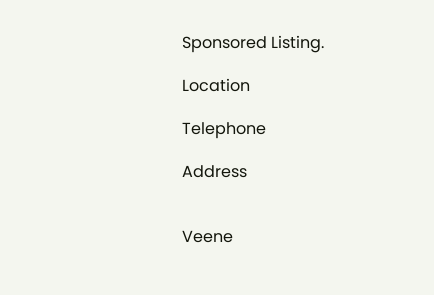Sponsored Listing.

Location

Telephone

Address


Veene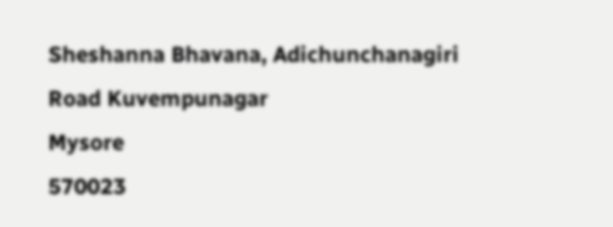Sheshanna Bhavana, Adichunchanagiri Road Kuvempunagar
Mysore
570023